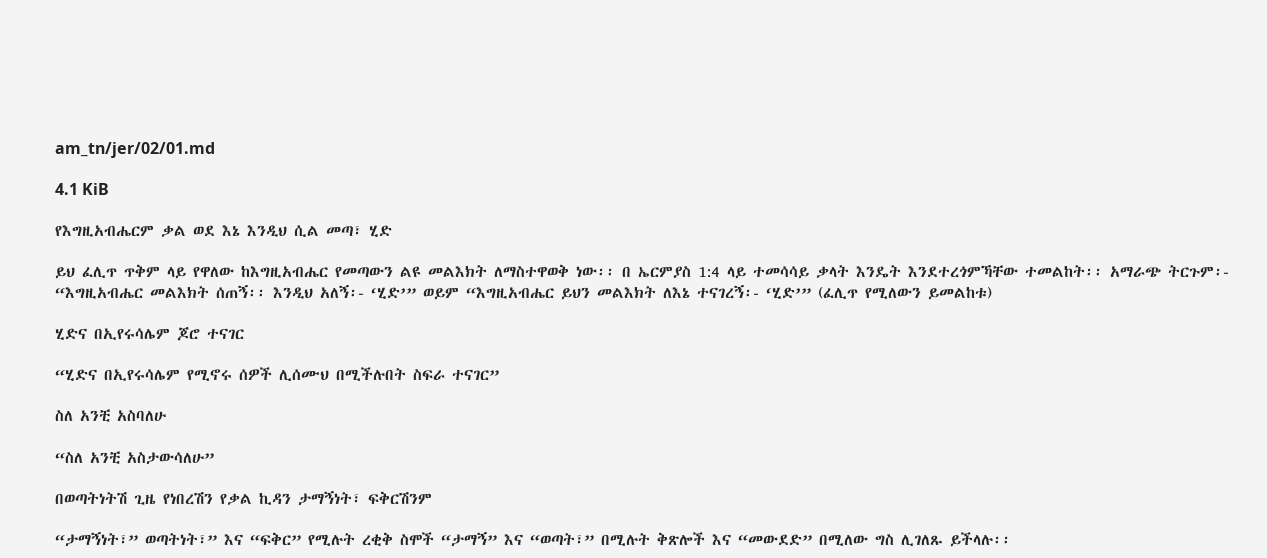am_tn/jer/02/01.md

4.1 KiB

የእግዚአብሔርም ቃል ወደ እኔ እንዲህ ሲል መጣ፣ ሂድ

ይህ ፈሊጥ ጥቅም ላይ የዋለው ከእግዚአብሔር የመጣውን ልዩ መልእክት ለማስተዋወቅ ነው፡፡ በ ኤርምያስ 1:4 ላይ ተመሳሳይ ቃላት እንዴት እንደተረጎምኻቸው ተመልከት፡፡ አማራጭ ትርጉም፡- “እግዚአብሔር መልእክት ሰጠኝ፡፡ እንዲህ አለኝ፡- ‘ሂድ’” ወይም “እግዚአብሔር ይህን መልእክት ለእኔ ተናገረኝ፡- ‘ሂድ’” (ፈሊጥ የሚለውን ይመልከቱ)

ሂድና በኢየሩሳሌም ጆሮ ተናገር

“ሂድና በኢየሩሳሌም የሚኖሩ ሰዎች ሊሰሙህ በሚችሉበት ስፍራ ተናገር”

ስለ አንቺ አስባለሁ

“ስለ አንቺ አስታውሳለሁ”

በወጣትነትሽ ጊዜ የነበረሽን የቃል ኪዳን ታማኝነት፣ ፍቅርሽንም

“ታማኝነት፣” ወጣትነት፣” እና “ፍቅር” የሚሉት ረቂቅ ስሞች “ታማኝ” እና “ወጣት፣” በሚሉት ቅጽሎች እና “መውደድ” በሚለው ግስ ሊገለጹ ይችላሉ፡፡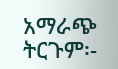አማራጭ ትርጉም፡-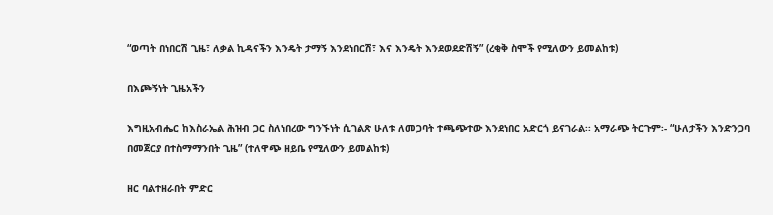“ወጣት በነበርሽ ጊዜ፣ ለቃል ኪዳናችን እንዴት ታማኝ እንደነበርሽ፣ እና እንዴት እንደወደድሽኝ” (ረቂቅ ስሞች የሚለውን ይመልከቱ)

በእጮኝነት ጊዜአችን

እግዚአብሔር ከእስራኤል ሕዝብ ጋር ስለነበረው ግንኙነት ሲገልጽ ሁለቱ ለመጋባት ተጫጭተው እንደነበር አድርጎ ይናገራል፡፡ አማራጭ ትርጉም፡- “ሁለታችን እንድንጋባ በመጀርያ በተስማማንበት ጊዜ” (ተለዋጭ ዘይቤ የሚለውን ይመልከቱ)

ዘር ባልተዘራበት ምድር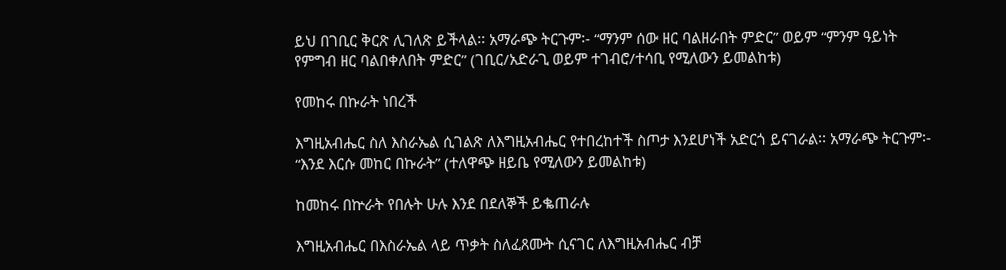ይህ በገቢር ቅርጽ ሊገለጽ ይችላል፡፡ አማራጭ ትርጉም፡- “ማንም ሰው ዘር ባልዘራበት ምድር” ወይም “ምንም ዓይነት የምግብ ዘር ባልበቀለበት ምድር” (ገቢር/አድራጊ ወይም ተገብሮ/ተሳቢ የሚለውን ይመልከቱ)

የመከሩ በኩራት ነበረች

እግዚአብሔር ስለ እስራኤል ሲገልጽ ለእግዚአብሔር የተበረከተች ስጦታ እንደሆነች አድርጎ ይናገራል፡፡ አማራጭ ትርጉም፡- “እንደ እርሱ መከር በኩራት” (ተለዋጭ ዘይቤ የሚለውን ይመልከቱ)

ከመከሩ በኵራት የበሉት ሁሉ እንደ በደለኞች ይቈጠራሉ

እግዚአብሔር በእስራኤል ላይ ጥቃት ስለፈጸሙት ሲናገር ለእግዚአብሔር ብቻ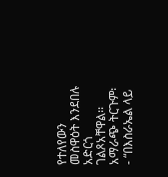የተለየውን መስዋዕት እንደበሉ አድርጎ ገልጾአቸዋል፡፡ አማራጭ ትርጉም፡- “በእስራኤል ላይ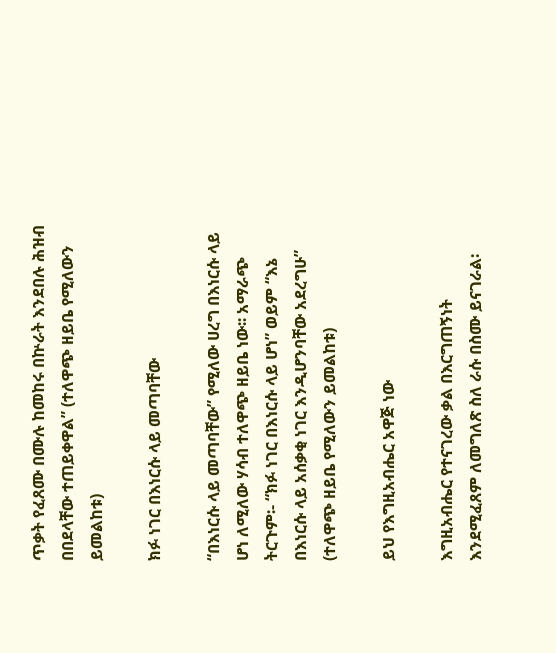ጥቃት የፈጸሙ በሙሉ ከመከሩ በኵራት እንደበሉ ሕዝብ በበደላቸው ተጠይቀዋል” (ተለዋጭ ዘይቤ የሚለውን ይመልከቱ)

ክፉ ነገር በእነርሱ ላይ መጣባቸው

“በእነርሱ ላይ መጣባቸው” የሚለው ሀረግ በእነርሱ ላይ ሆነ ለሚለው ሃሳብ ተለዋጭ ዘይቤ ነው፡፡ አማራጭ ትርጉም፡- “ክፉ ነገር በእነርሱ ላይ ሆነ” ወይም “እኔ በእነርሱ ላይ አሰቃቂ ነገር እንዲሆንባቸው አደረግሁ” (ተለዋጭ ዘይቤ የሚለውን ይመልከቱ)

ይህ የእግዚአብሔር አዋጅ ነው

እግዚአብሔር የተናገረው ቃል በእርግጠኝነት እንደሚፈጸም ለመግለጽ ስለ ራሱ በስሙ ይናገራል፡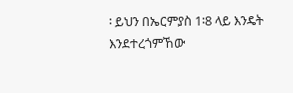፡ ይህን በኤርምያስ 1፡8 ላይ እንዴት እንደተረጎምኸው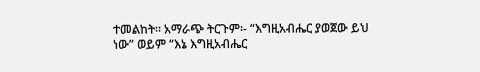ተመልከት፡፡ አማራጭ ትርጉም፡- “እግዚአብሔር ያወጀው ይህ ነው” ወይም “እኔ እግዚአብሔር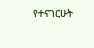የተናገርሁት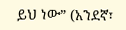ይህ ነው” (አንደኛ፣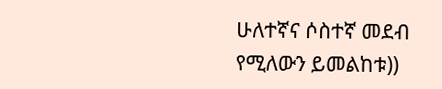ሁለተኛና ሶስተኛ መደብ የሚለውን ይመልከቱ))